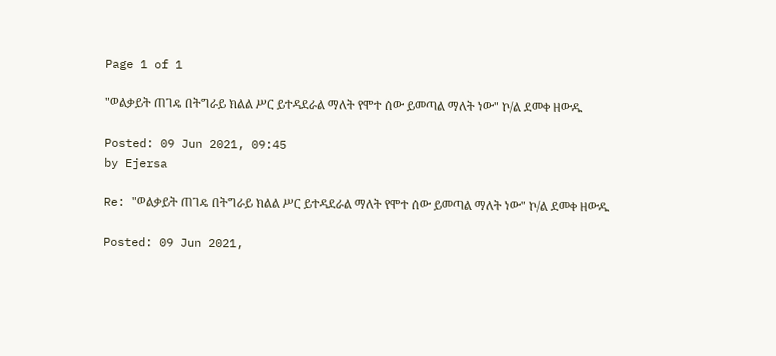Page 1 of 1

"ወልቃይት ጠገዴ በትግራይ ክልል ሥር ይተዳደራል ማለት የሞተ ሰው ይመጣል ማለት ነው" ኮ/ል ደመቀ ዘውዱ

Posted: 09 Jun 2021, 09:45
by Ejersa

Re: "ወልቃይት ጠገዴ በትግራይ ክልል ሥር ይተዳደራል ማለት የሞተ ሰው ይመጣል ማለት ነው" ኮ/ል ደመቀ ዘውዱ

Posted: 09 Jun 2021,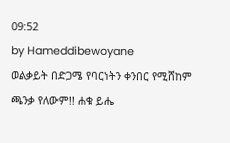09:52
by Hameddibewoyane
ወልቃይት በድጋሜ የባርነትን ቀንበር የሚሸከም ጫንቃ የለውም!! ሐቁ ይሔ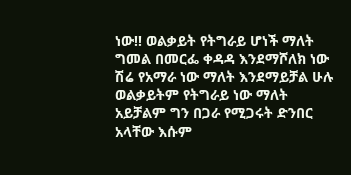ነው!! ወልቃይት የትግራይ ሆነች ማለት ግመል በመርፌ ቀዳዳ እንደማሾለክ ነው ሽሬ የአማራ ነው ማለት እንደማይቻል ሁሉ ወልቃይትም የትግራይ ነው ማለት አይቻልም ግን በጋራ የሚጋሩት ድንበር አላቸው እሱም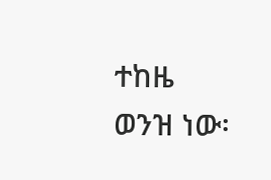ተከዜ ወንዝ ነው፡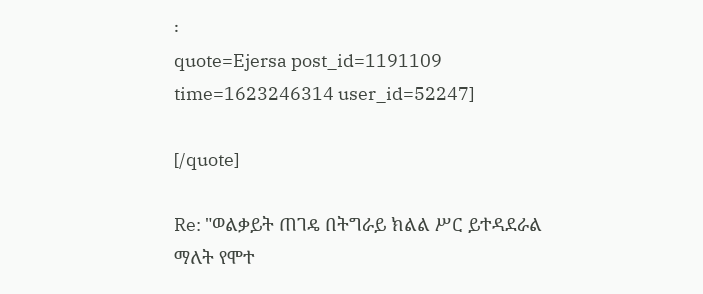፡
quote=Ejersa post_id=1191109 time=1623246314 user_id=52247]

[/quote]

Re: "ወልቃይት ጠገዴ በትግራይ ክልል ሥር ይተዳደራል ማለት የሞተ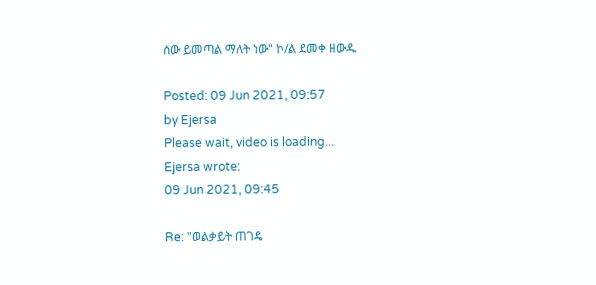ሰው ይመጣል ማለት ነው" ኮ/ል ደመቀ ዘውዱ

Posted: 09 Jun 2021, 09:57
by Ejersa
Please wait, video is loading...
Ejersa wrote:
09 Jun 2021, 09:45

Re: "ወልቃይት ጠገዴ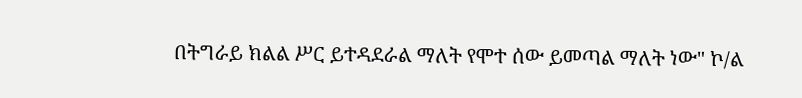በትግራይ ክልል ሥር ይተዳደራል ማለት የሞተ ሰው ይመጣል ማለት ነው" ኮ/ል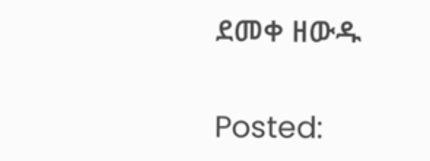ደመቀ ዘውዱ

Posted: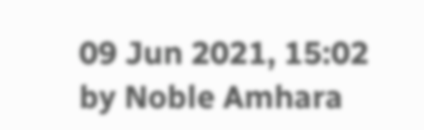09 Jun 2021, 15:02
by Noble Amhara